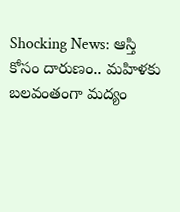Shocking News: ఆస్తి కోసం దారుణం.. మహిళకు బలవంతంగా మద్యం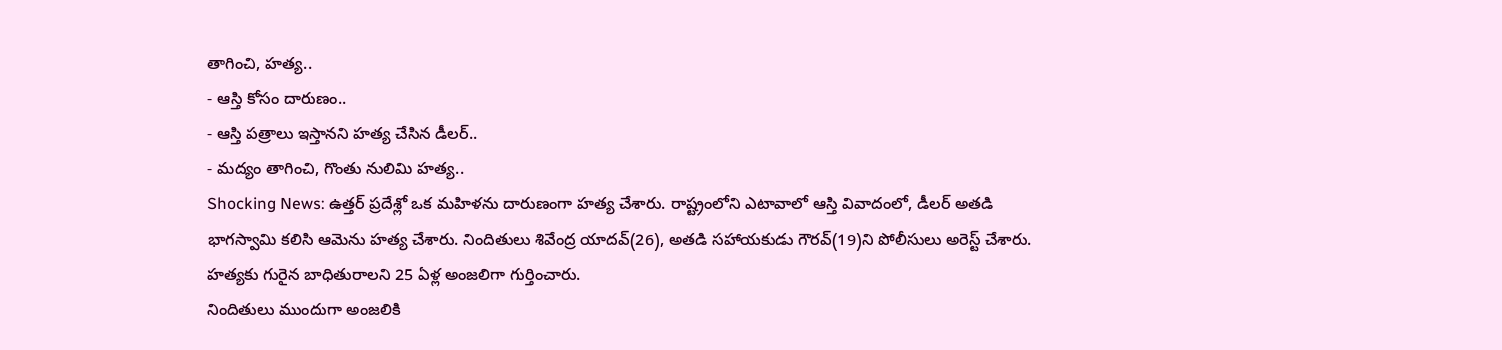తాగించి, హత్య..
- ఆస్తి కోసం దారుణం..
- ఆస్తి పత్రాలు ఇస్తానని హత్య చేసిన డీలర్..
- మద్యం తాగించి, గొంతు నులిమి హత్య..
Shocking News: ఉత్తర్ ప్రదేశ్లో ఒక మహిళను దారుణంగా హత్య చేశారు. రాష్ట్రంలోని ఎటావాలో ఆస్తి వివాదంలో, డీలర్ అతడి భాగస్వామి కలిసి ఆమెను హత్య చేశారు. నిందితులు శివేంద్ర యాదవ్(26), అతడి సహాయకుడు గౌరవ్(19)ని పోలీసులు అరెస్ట్ చేశారు. హత్యకు గురైన బాధితురాలని 25 ఏళ్ల అంజలిగా గుర్తించారు.
నిందితులు ముందుగా అంజలికి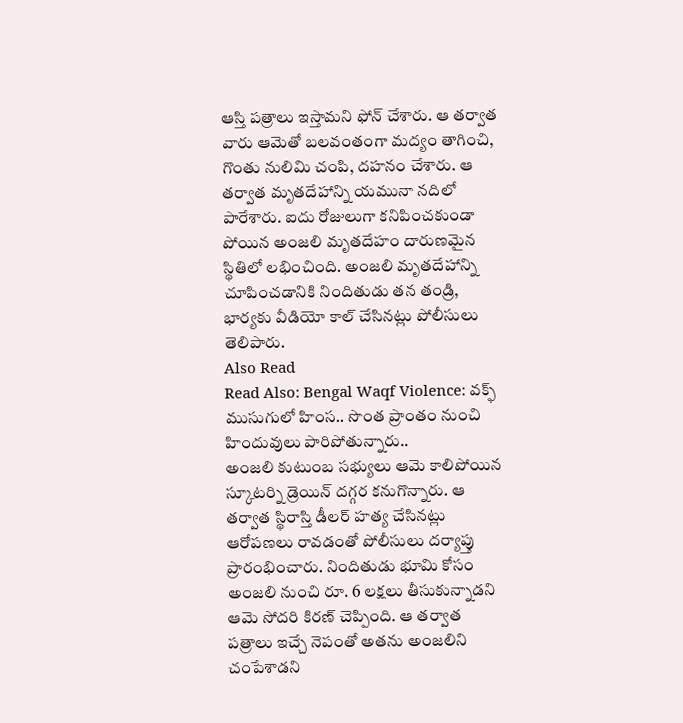ఆస్తి పత్రాలు ఇస్తామని ఫోన్ చేశారు. ఆ తర్వాత వారు ఆమెతో బలవంతంగా మద్యం తాగించి, గొంతు నులిమి చంపి, దహనం చేశారు. ఆ తర్వాత మృతదేహాన్ని యమునా నదిలో పారేశారు. ఐదు రోజులుగా కనిపించకుండా పోయిన అంజలి మృతదేహం దారుణమైన స్థితిలో లభించింది. అంజలి మృతదేహాన్ని చూపించడానికి నిందితుడు తన తండ్రి, భార్యకు వీడియో కాల్ చేసినట్లు పోలీసులు తెలిపారు.
Also Read
Read Also: Bengal Waqf Violence: వక్ఫ్ ముసుగులో హింస.. సొంత ప్రాంతం నుంచి హిందువులు పారిపోతున్నారు..
అంజలి కుటుంబ సభ్యులు ఆమె కాలిపోయిన స్కూటర్ని డ్రెయిన్ దగ్గర కనుగొన్నారు. ఆ తర్వాత స్థిరాస్తి డీలర్ హత్య చేసినట్లు ఆరోపణలు రావడంతో పోలీసులు దర్యాప్తు ప్రారంభించారు. నిందితుడు భూమి కోసం అంజలి నుంచి రూ. 6 లక్షలు తీసుకున్నాడని ఆమె సోదరి కిరణ్ చెప్పింది. ఆ తర్వాత పత్రాలు ఇచ్చే నెపంతో అతను అంజలిని చంపేశాడని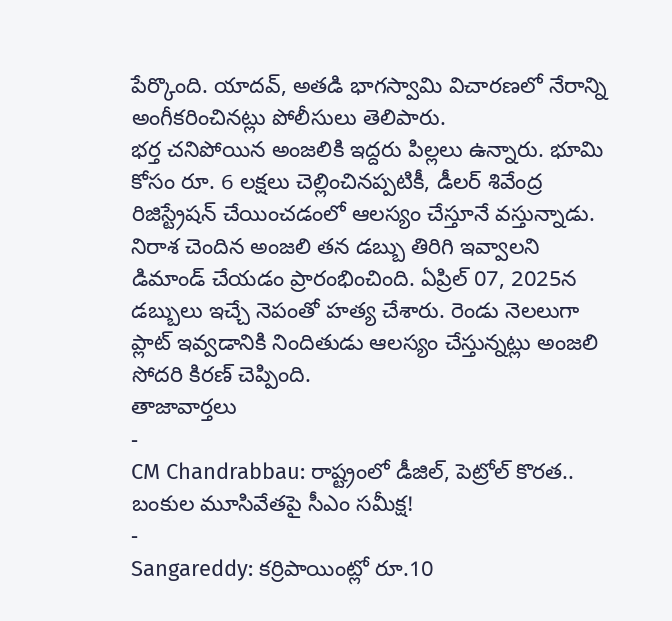పేర్కొంది. యాదవ్, అతడి భాగస్వామి విచారణలో నేరాన్ని అంగీకరించినట్లు పోలీసులు తెలిపారు.
భర్త చనిపోయిన అంజలికి ఇద్దరు పిల్లలు ఉన్నారు. భూమి కోసం రూ. 6 లక్షలు చెల్లించినప్పటికీ, డీలర్ శివేంద్ర రిజిస్ట్రేషన్ చేయించడంలో ఆలస్యం చేస్తూనే వస్తున్నాడు. నిరాశ చెందిన అంజలి తన డబ్బు తిరిగి ఇవ్వాలని డిమాండ్ చేయడం ప్రారంభించింది. ఏప్రిల్ 07, 2025న డబ్బులు ఇచ్చే నెపంతో హత్య చేశారు. రెండు నెలలుగా ప్లాట్ ఇవ్వడానికి నిందితుడు ఆలస్యం చేస్తున్నట్లు అంజలి సోదరి కిరణ్ చెప్పింది.
తాజావార్తలు
-
CM Chandrabbau: రాష్ట్రంలో డీజిల్, పెట్రోల్ కొరత.. బంకుల మూసివేతపై సీఎం సమీక్ష!
-
Sangareddy: కర్రిపాయింట్లో రూ.10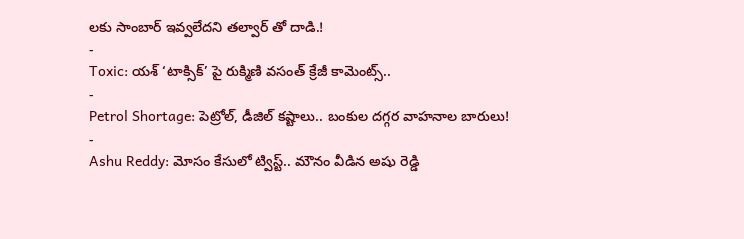లకు సాంబార్ ఇవ్వలేదని తల్వార్ తో దాడి.!
-
Toxic: యశ్ ‘టాక్సిక్’ పై రుక్మిణి వసంత్ క్రేజీ కామెంట్స్..
-
Petrol Shortage: పెట్రోల్, డీజిల్ కష్టాలు.. బంకుల దగ్గర వాహనాల బారులు!
-
Ashu Reddy: మోసం కేసులో ట్విస్ట్.. మౌనం వీడిన అషు రెడ్డి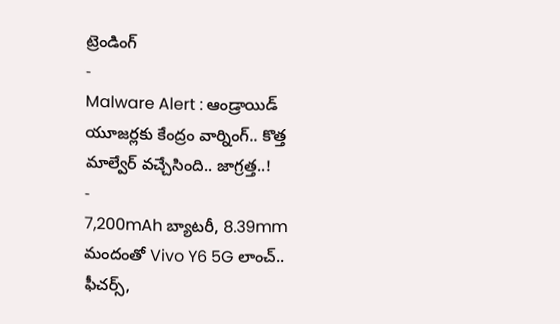ట్రెండింగ్
-
Malware Alert : ఆండ్రాయిడ్ యూజర్లకు కేంద్రం వార్నింగ్.. కొత్త మాల్వేర్ వచ్చేసింది.. జాగ్రత్త..!
-
7,200mAh బ్యాటరీ, 8.39mm మందంతో Vivo Y6 5G లాంచ్.. ఫీచర్స్,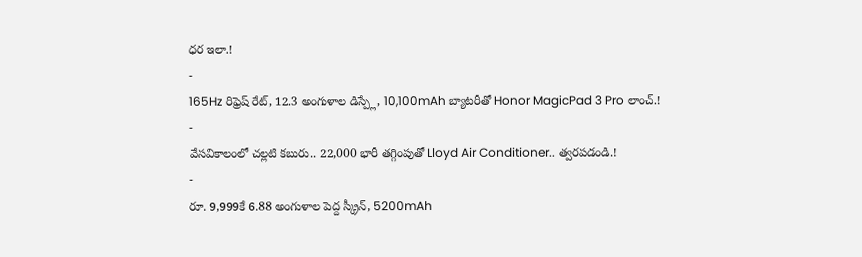ధర ఇలా.!
-
165Hz రిఫ్రెష్ రేట్, 12.3 అంగుళాల డిస్ప్లే, 10,100mAh బ్యాటరీతో Honor MagicPad 3 Pro లాంచ్.!
-
వేసవికాలంలో చల్లటి కబురు.. 22,000 భారీ తగ్గింపుతో Lloyd Air Conditioner.. త్వరపడండి.!
-
రూ. 9,999కే 6.88 అంగుళాల పెద్ద స్క్రీన్, 5200mAh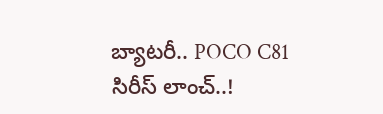బ్యాటరీ.. POCO C81 సిరీస్ లాంచ్..!